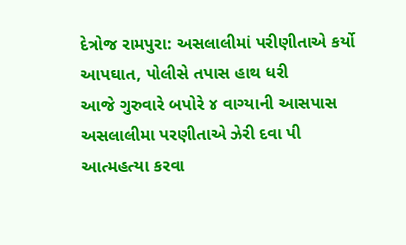દેત્રોજ રામપુરા: અસલાલીમાં પરીણીતાએ કર્યો આપઘાત, પોલીસે તપાસ હાથ ધરી
આજે ગુરુવારે બપોરે ૪ વાગ્યાની આસપાસ અસલાલીમા પરણીતાએ ઝેરી દવા પી આત્મહત્યા કરવા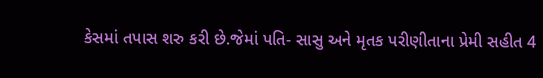કેસમાં તપાસ શરુ કરી છે.જેમાં પતિ- સાસુ અને મૃતક પરીણીતાના પ્રેમી સહીત 4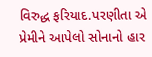વિરુદ્ધ ફરિયાદ.પરણીતા એ પ્રેમીને આપેલો સોનાનો હાર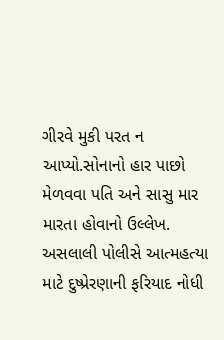ગીરવે મુકી પરત ન આપ્યો.સોનાનો હાર પાછો મેળવવા પતિ અને સાસુ માર મારતા હોવાનો ઉલ્લેખ. અસલાલી પોલીસે આત્મહત્યા માટે દુષ્પ્રેરણાની ફરિયાદ નોધી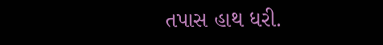તપાસ હાથ ધરી.